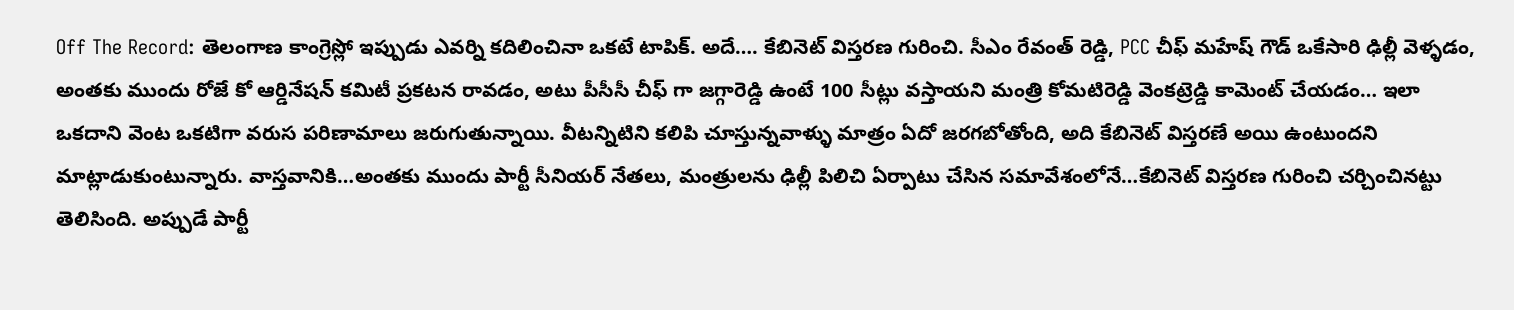Off The Record: తెలంగాణ కాంగ్రెస్లో ఇప్పుడు ఎవర్ని కదిలించినా ఒకటే టాపిక్. అదే…. కేబినెట్ విస్తరణ గురించి. సీఎం రేవంత్ రెడ్డి, PCC చీఫ్ మహేష్ గౌడ్ ఒకేసారి ఢిల్లీ వెళ్ళడం, అంతకు ముందు రోజే కో ఆర్డినేషన్ కమిటీ ప్రకటన రావడం, అటు పీసీసీ చీఫ్ గా జగ్గారెడ్డి ఉంటే 100 సీట్లు వస్తాయని మంత్రి కోమటిరెడ్డి వెంకట్రెడ్డి కామెంట్ చేయడం… ఇలా ఒకదాని వెంట ఒకటిగా వరుస పరిణామాలు జరుగుతున్నాయి. వీటన్నిటిని కలిపి చూస్తున్నవాళ్ళు మాత్రం ఏదో జరగబోతోంది, అది కేబినెట్ విస్తరణే అయి ఉంటుందని మాట్లాడుకుంటున్నారు. వాస్తవానికి…అంతకు ముందు పార్టీ సీనియర్ నేతలు, మంత్రులను ఢిల్లీ పిలిచి ఏర్పాటు చేసిన సమావేశంలోనే…కేబినెట్ విస్తరణ గురించి చర్చించినట్టు తెలిసింది. అప్పుడే పార్టీ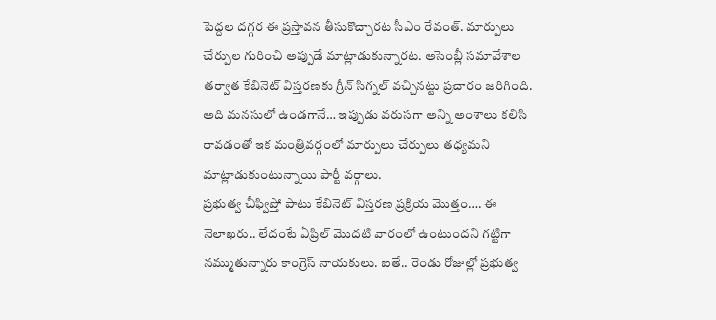పెద్దల దగ్గర ఈ ప్రస్తావన తీసుకొచ్చారట సీఎం రేవంత్. మార్పులు చేర్పుల గురించి అప్పుడే మాట్లాడుకున్నారట. అసెంబ్లీ సమావేశాల తర్వాత కేబినెట్ విస్తరణకు గ్రీన్ సిగ్నల్ వచ్చినట్టు ప్రచారం జరిగింది. అది మనసులో ఉండగానే… ఇప్పుడు వరుసగా అన్ని అంశాలు కలిసి రావడంతో ఇక మంత్రివర్గంలో మార్పులు చేర్పులు తధ్యమని మాట్లాడుకుంటున్నాయి పార్టీ వర్గాలు.
ప్రభుత్వ చీఫ్విప్తో పాటు కేబినెట్ విస్తరణ ప్రక్రియ మొత్తం…. ఈ నెలాఖరు.. లేదంటే ఏప్రిల్ మొదటి వారంలో ఉంటుందని గట్టిగా నమ్ముతున్నారు కాంగ్రెస్ నాయకులు. ఐతే.. రెండు రోజుల్లో ప్రభుత్వ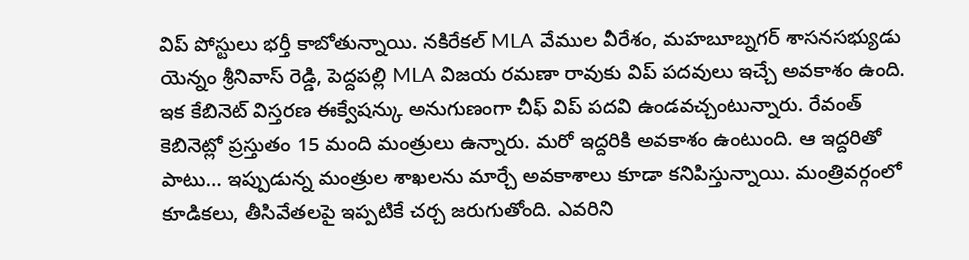విప్ పోస్టులు భర్తీ కాబోతున్నాయి. నకిరేకల్ MLA వేముల వీరేశం, మహబూబ్నగర్ శాసనసభ్యుడు యెన్నం శ్రీనివాస్ రెడ్డి, పెద్దపల్లి MLA విజయ రమణా రావుకు విప్ పదవులు ఇచ్చే అవకాశం ఉంది. ఇక కేబినెట్ విస్తరణ ఈక్వేషన్కు అనుగుణంగా చీఫ్ విప్ పదవి ఉండవచ్చంటున్నారు. రేవంత్ కెబినెట్లో ప్రస్తుతం 15 మంది మంత్రులు ఉన్నారు. మరో ఇద్దరికి అవకాశం ఉంటుంది. ఆ ఇద్దరితో పాటు… ఇప్పుడున్న మంత్రుల శాఖలను మార్చే అవకాశాలు కూడా కనిపిస్తున్నాయి. మంత్రివర్గంలో కూడికలు, తీసివేతలపై ఇప్పటికే చర్చ జరుగుతోంది. ఎవరిని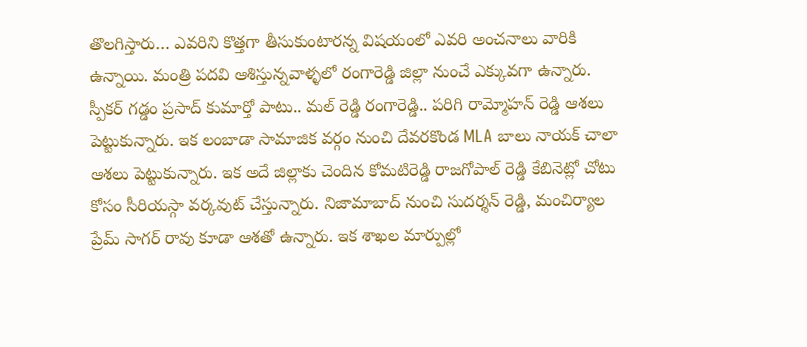తొలగిస్తారు… ఎవరిని కొత్తగా తీసుకుంటారన్న విషయంలో ఎవరి అంచనాలు వారికి ఉన్నాయి. మంత్రి పదవి ఆశిస్తున్నవాళ్ళలో రంగారెడ్డి జిల్లా నుంచే ఎక్కువగా ఉన్నారు. స్పీకర్ గడ్డం ప్రసాద్ కుమార్తో పాటు.. మల్ రెడ్డి రంగారెడ్డి.. పరిగి రామ్మోహన్ రెడ్డి ఆశలు పెట్టుకున్నారు. ఇక లంబాడా సామాజిక వర్గం నుంచి దేవరకొండ MLA బాలు నాయక్ చాలా ఆశలు పెట్టుకున్నారు. ఇక అదే జిల్లాకు చెందిన కోమటిరెడ్డి రాజగోపాల్ రెడ్డి కేబినెట్లో చోటు కోసం సీరియస్గా వర్కవుట్ చేస్తున్నారు. నిజామాబాద్ నుంచి సుదర్శన్ రెడ్డి, మంచిర్యాల ప్రేమ్ సాగర్ రావు కూడా ఆశతో ఉన్నారు. ఇక శాఖల మార్పుల్లో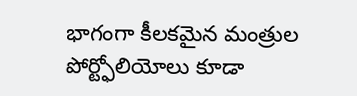భాగంగా కీలకమైన మంత్రుల పోర్ట్ఫోలియోలు కూడా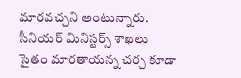మారవచ్చని అంటున్నారు. సీనియర్ మినిస్టర్స్ శాఖలు సైతం మారతాయన్న చర్చ కూడా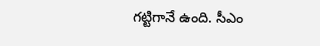గట్టిగానే ఉంది. సీఎం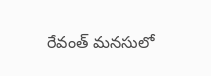రేవంత్ మనసులో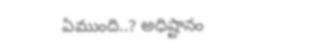ఏముంది..? అధిష్టానం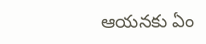ఆయనకు ఏం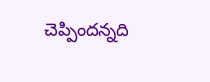చెప్పిందన్నది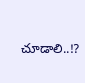చూడాలి..!?